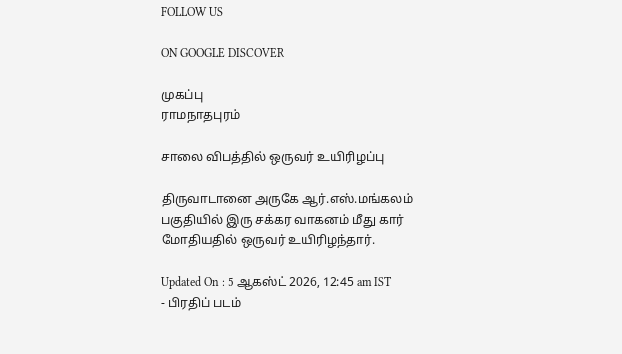FOLLOW US

ON GOOGLE DISCOVER

முகப்பு
ராமநாதபுரம்

சாலை விபத்தில் ஒருவர் உயிரிழப்பு

திருவாடானை அருகே ஆர்.எஸ்.மங்கலம் பகுதியில் இரு சக்கர வாகனம் மீது கார் மோதியதில் ஒருவர் உயிரிழந்தார்.

Updated On : 5 ஆகஸ்ட் 2026, 12:45 am IST
- பிரதிப் படம்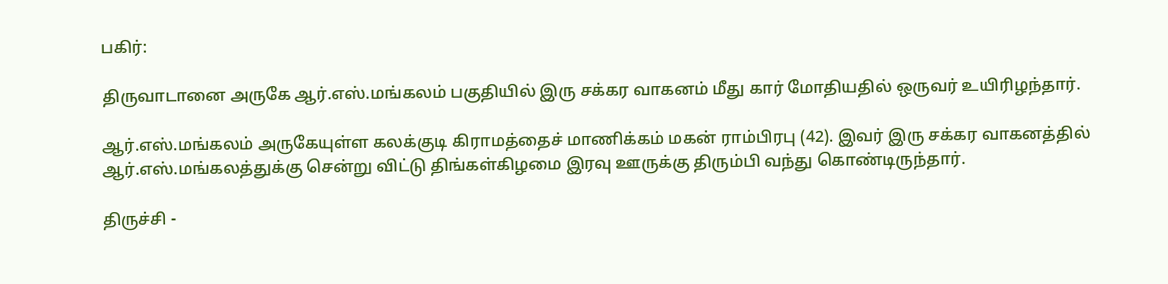பகிர்:

திருவாடானை அருகே ஆர்.எஸ்.மங்கலம் பகுதியில் இரு சக்கர வாகனம் மீது கார் மோதியதில் ஒருவர் உயிரிழந்தார்.

ஆர்.எஸ்.மங்கலம் அருகேயுள்ள கலக்குடி கிராமத்தைச் மாணிக்கம் மகன் ராம்பிரபு (42). இவர் இரு சக்கர வாகனத்தில் ஆர்.எஸ்.மங்கலத்துக்கு சென்று விட்டு திங்கள்கிழமை இரவு ஊருக்கு திரும்பி வந்து கொண்டிருந்தார்.

திருச்சி -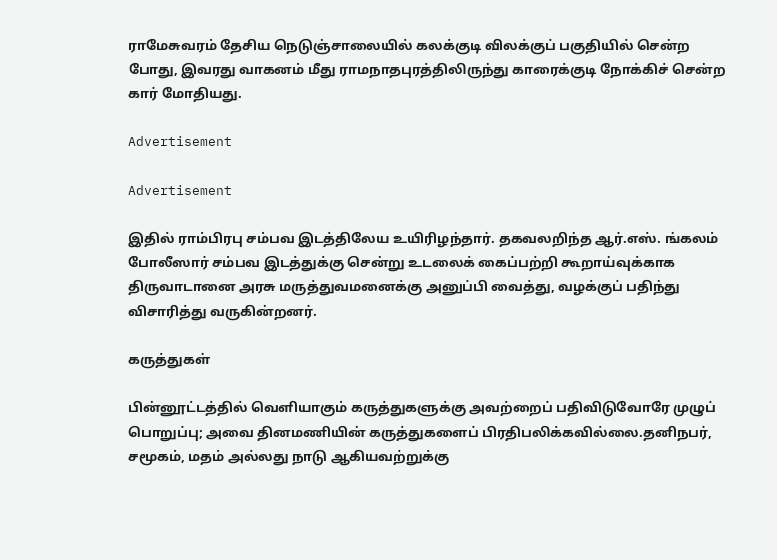ராமேசுவரம் தேசிய நெடுஞ்சாலையில் கலக்குடி விலக்குப் பகுதியில் சென்ற போது, இவரது வாகனம் மீது ராமநாதபுரத்திலிருந்து காரைக்குடி நோக்கிச் சென்ற கார் மோதியது.

Advertisement

Advertisement

இதில் ராம்பிரபு சம்பவ இடத்திலேய உயிரிழந்தார். தகவலறிந்த ஆர்.எஸ். ங்கலம் போலீஸார் சம்பவ இடத்துக்கு சென்று உடலைக் கைப்பற்றி கூறாய்வுக்காக திருவாடானை அரசு மருத்துவமனைக்கு அனுப்பி வைத்து, வழக்குப் பதிந்து விசாரித்து வருகின்றனர்.

கருத்துகள்

பின்னூட்டத்தில் வெளியாகும் கருத்துகளுக்கு அவற்றைப் பதிவிடுவோரே முழுப் பொறுப்பு; அவை தினமணியின் கருத்துகளைப் பிரதிபலிக்கவில்லை.தனிநபர், சமூகம், மதம் அல்லது நாடு ஆகியவற்றுக்கு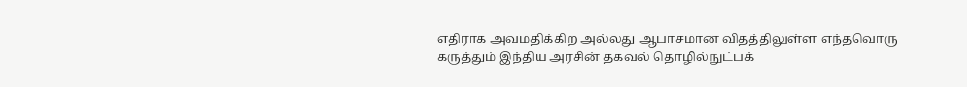எதிராக அவமதிக்கிற அல்லது ஆபாசமான விதத்திலுள்ள எந்தவொரு கருத்தும் இந்திய அரசின் தகவல் தொழில்நுட்பக்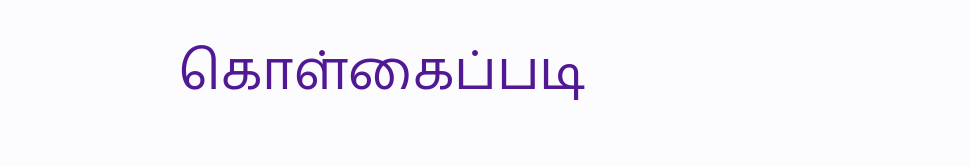கொள்கைப்படி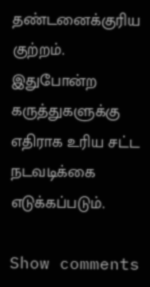தண்டனைக்குரிய குற்றம். இதுபோன்ற கருத்துகளுக்கு எதிராக உரிய சட்ட நடவடிக்கை எடுக்கப்படும்.

Show comments